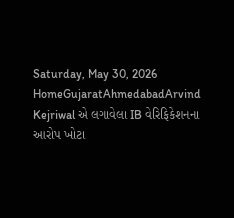Saturday, May 30, 2026
HomeGujaratAhmedabadArvind Kejriwal એ લગાવેલા IB વેરિફિકેશનના આરોપ ખોટા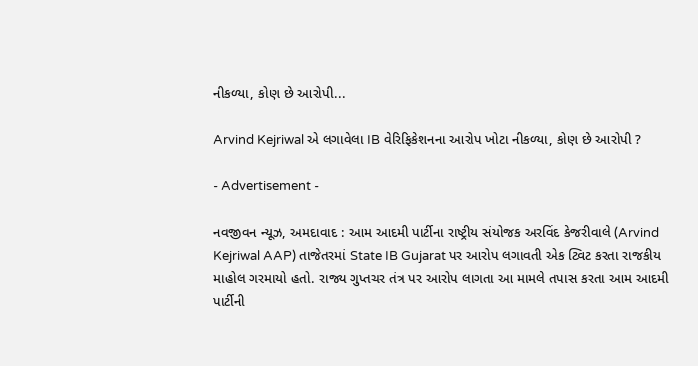નીકળ્યા, કોણ છે આરોપી...

Arvind Kejriwal એ લગાવેલા IB વેરિફિકેશનના આરોપ ખોટા નીકળ્યા, કોણ છે આરોપી ?

- Advertisement -

નવજીવન ન્યૂઝ, અમદાવાદ : આમ આદમી પાર્ટીના રાષ્ટ્રીય સંયોજક અરવિંદ કેજરીવાલે (Arvind Kejriwal AAP) તાજેતરમાં State IB Gujarat પર આરોપ લગાવતી એક ટ્વિટ કરતા રાજકીય માહોલ ગરમાયો હતો. રાજ્ય ગુપ્તચર તંત્ર પર આરોપ લાગતા આ મામલે તપાસ કરતા આમ આદમી પાર્ટીની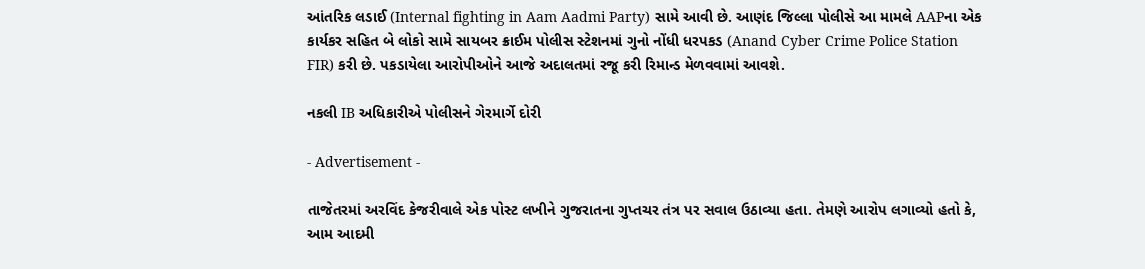આંતરિક લડાઈ (Internal fighting in Aam Aadmi Party) સામે આવી છે. આણંદ જિલ્લા પોલીસે આ મામલે AAPના એક કાર્યકર સહિત બે લોકો સામે સાયબર ક્રાઈમ પોલીસ સ્ટેશનમાં ગુનો નોંધી ધરપકડ (Anand Cyber Crime Police Station FIR) કરી છે. પકડાયેલા આરોપીઓને આજે અદાલતમાં રજૂ કરી રિમાન્ડ મેળવવામાં આવશે.

નકલી IB અધિકારીએ પોલીસને ગેરમાર્ગે દોરી

- Advertisement -

તાજેતરમાં અરવિંદ કેજરીવાલે એક પોસ્ટ લખીને ગુજરાતના ગુપ્તચર તંત્ર પર સવાલ ઉઠાવ્યા હતા. તેમણે આરોપ લગાવ્યો હતો કે, આમ આદમી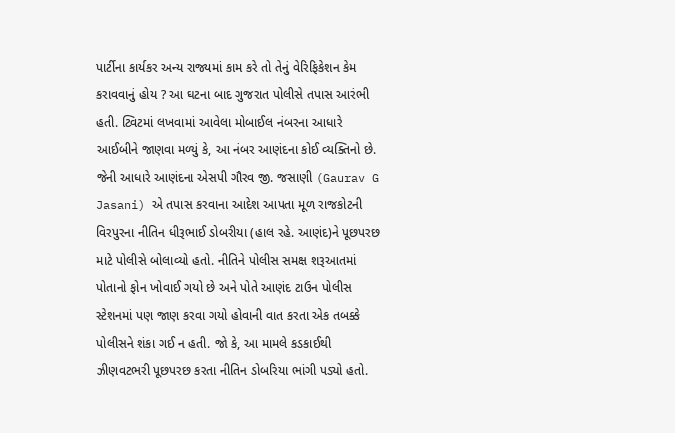પાર્ટીના કાર્યકર અન્ય રાજ્યમાં કામ કરે તો તેનું વેરિફિકેશન કેમ કરાવવાનું હોય ? આ ઘટના બાદ ગુજરાત પોલીસે તપાસ આરંભી હતી. ટ્વિટમાં લખવામાં આવેલા મોબાઈલ નંબરના આધારે આઈબીને જાણવા મળ્યું કે, આ નંબર આણંદના કોઈ વ્યક્તિનો છે. જેની આધારે આણંદના એસપી ગૌરવ જી. જસાણી (Gaurav G Jasani) એ તપાસ કરવાના આદેશ આપતા મૂળ રાજકોટની વિરપુરના નીતિન ધીરૂભાઈ ડોબરીયા (હાલ રહે. આણંદ)ને પૂછપરછ માટે પોલીસે બોલાવ્યો હતો. નીતિને પોલીસ સમક્ષ શરૂઆતમાં પોતાનો ફોન ખોવાઈ ગયો છે અને પોતે આણંદ ટાઉન પોલીસ સ્ટેશનમાં પણ જાણ કરવા ગયો હોવાની વાત કરતા એક તબક્કે પોલીસને શંકા ગઈ ન હતી. જો કે, આ મામલે કડકાઈથી ઝીણવટભરી પૂછપરછ કરતા નીતિન ડોબરિયા ભાંગી પડ્યો હતો.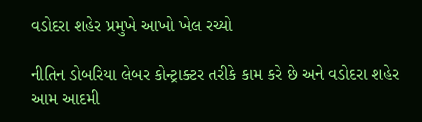વડોદરા શહેર પ્રમુખે આખો ખેલ રચ્યો

નીતિન ડોબરિયા લેબર કોન્ટ્રાક્ટર તરીકે કામ કરે છે અને વડોદરા શહેર આમ આદમી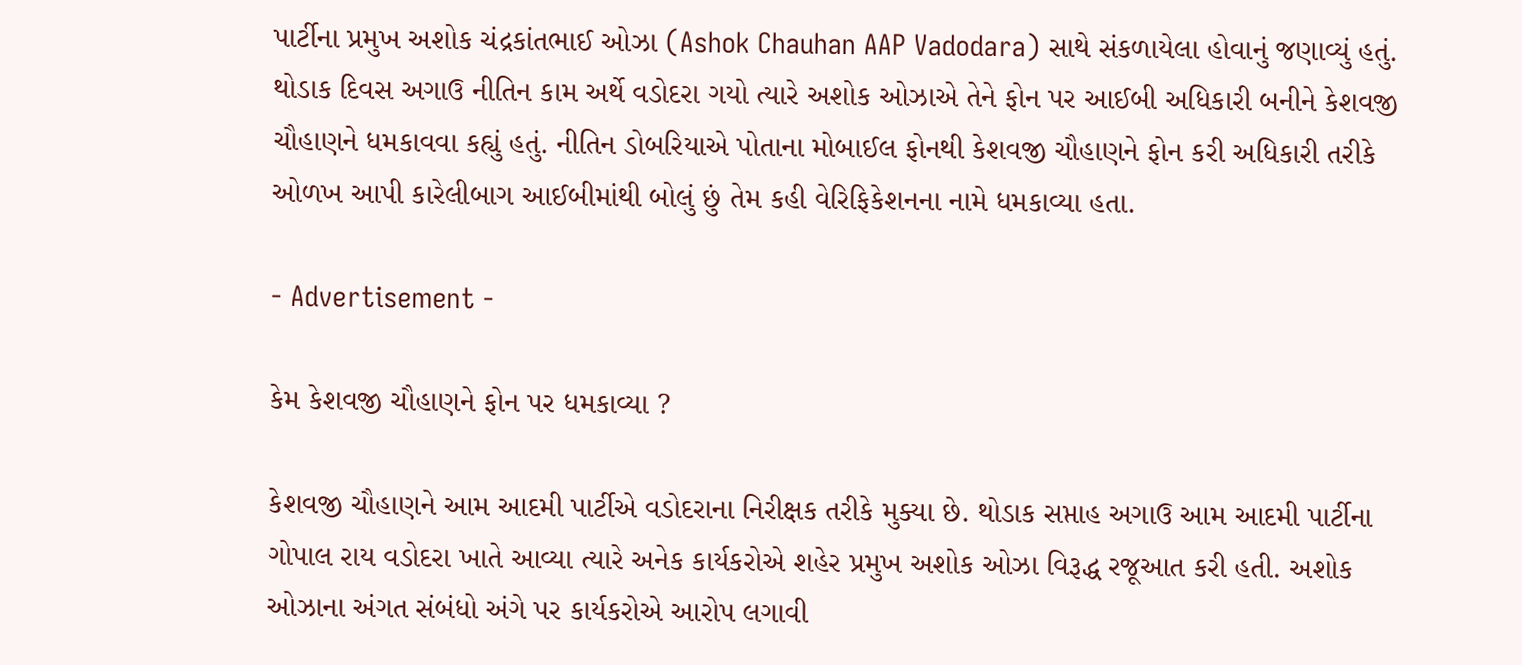પાર્ટીના પ્રમુખ અશોક ચંદ્રકાંતભાઈ ઓઝા (Ashok Chauhan AAP Vadodara) સાથે સંકળાયેલા હોવાનું જણાવ્યું હતું. થોડાક દિવસ અગાઉ નીતિન કામ અર્થે વડોદરા ગયો ત્યારે અશોક ઓઝાએ તેને ફોન પર આઈબી અધિકારી બનીને કેશવજી ચૌહાણને ધમકાવવા કહ્યું હતું. નીતિન ડોબરિયાએ પોતાના મોબાઈલ ફોનથી કેશવજી ચૌહાણને ફોન કરી અધિકારી તરીકે ઓળખ આપી કારેલીબાગ આઈબીમાંથી બોલું છું તેમ કહી વેરિફિકેશનના નામે ધમકાવ્યા હતા.

- Advertisement -

કેમ કેશવજી ચૌહાણને ફોન પર ધમકાવ્યા ?

કેશવજી ચૌહાણને આમ આદમી પાર્ટીએ વડોદરાના નિરીક્ષક તરીકે મુક્યા છે. થોડાક સપ્તાહ અગાઉ આમ આદમી પાર્ટીના ગોપાલ રાય વડોદરા ખાતે આવ્યા ત્યારે અનેક કાર્યકરોએ શહેર પ્રમુખ અશોક ઓઝા વિરૂદ્ધ રજૂઆત કરી હતી. અશોક ઓઝાના અંગત સંબંધો અંગે પર કાર્યકરોએ આરોપ લગાવી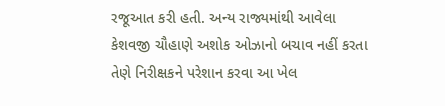રજૂઆત કરી હતી. અન્ય રાજ્યમાંથી આવેલા કેશવજી ચૌહાણે અશોક ઓઝાનો બચાવ નહીં કરતા તેણે નિરીક્ષકને પરેશાન કરવા આ ખેલ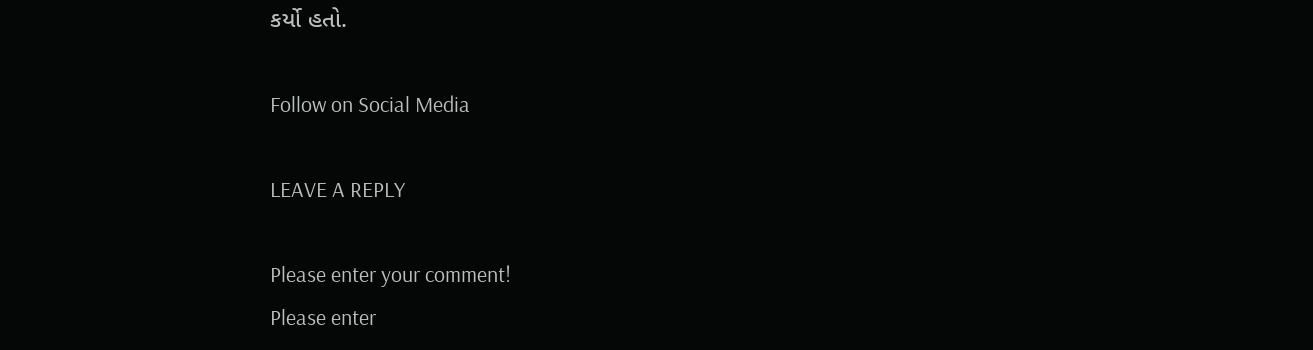કર્યો હતો.

Follow on Social Media

LEAVE A REPLY

Please enter your comment!
Please enter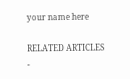your name here

RELATED ARTICLES
-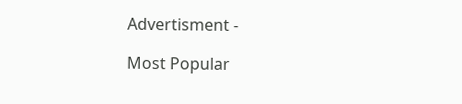Advertisment -

Most Popular